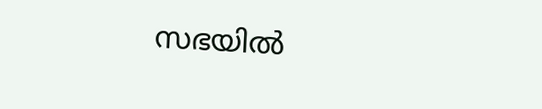സഭയില്‍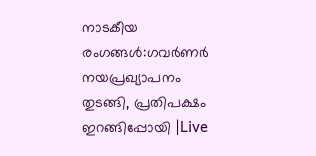നാടകീയ രംഗങ്ങള്‍:ഗവര്‍ണര്‍ നയപ്രഖ്യാപനം തുടങ്ങി, പ്രതിപക്ഷം ഇറങ്ങിപ്പോയി |Live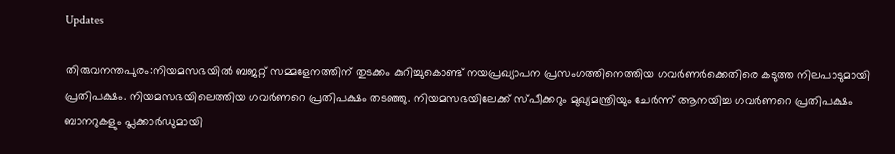Updates

തിരുവനന്തപുരം:നിയമസഭയിൽ ബജറ്റ് സമ്മളേനത്തിന് തുടക്കം കുറിച്ചുകൊണ്ട് നയപ്രഖ്യാപന പ്രസംഗത്തിനെത്തിയ ഗവർണർക്കെതിരെ കടുത്ത നിലപാടുമായി പ്രതിപക്ഷം. നിയമസഭയിലെത്തിയ ഗവർണറെ പ്രതിപക്ഷം തടഞ്ഞു. നിയമസഭയിലേക്ക് സ്പീക്കറും മുഖ്യമന്ത്രിയും ചേർന്ന് ആനയിച്ച ഗവർണറെ പ്രതിപക്ഷം ബാനറുകളും പ്ലക്കാർഡുമായി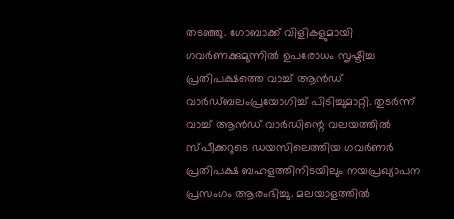തടഞ്ഞു. ഗോബാക്ക് വിളികളുമായി ഗവർണക്കുമുന്നിൽ ഉപരോധം സൃഷ്ടിച്ച പ്രതിപക്ഷത്തെ വാച്ച് ആൻഡ് വാർഡ്ബലംപ്രയോഗിച്ച് പിടിച്ചുമാറ്റി. തുടർന്ന് വാച്ച് ആൻഡ് വാർഡിന്റെ വലയത്തിൽ സ്പീക്കറുടെ ഡയസിലെത്തിയ ഗവർണർ പ്രതിപക്ഷ ബഹളത്തിനിടയിലും നയപ്രഖ്യാപന പ്രസംഗം ആരംഭിച്ചു. മലയാളത്തിൽ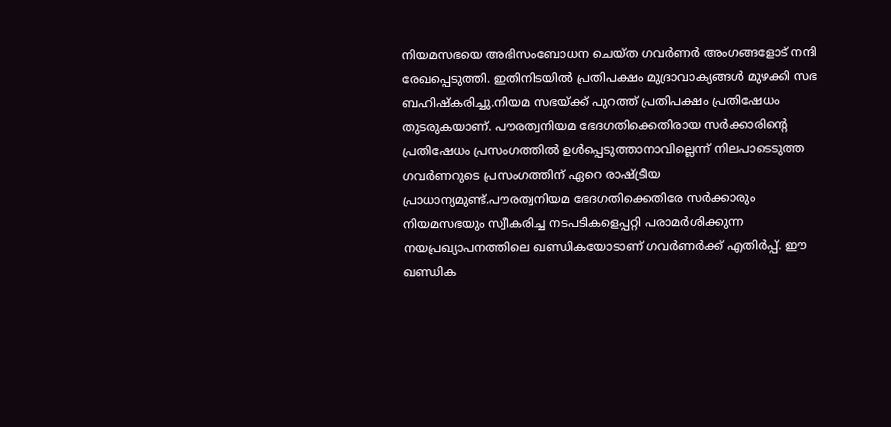നിയമസഭയെ അഭിസംബോധന ചെയ്ത ഗവർണർ അംഗങ്ങളോട് നന്ദി രേഖപ്പെടുത്തി. ഇതിനിടയിൽ പ്രതിപക്ഷം മുദ്രാവാക്യങ്ങൾ മുഴക്കി സഭ ബഹിഷ്കരിച്ചു.നിയമ സഭയ്ക്ക് പുറത്ത് പ്രതിപക്ഷം പ്രതിഷേധം തുടരുകയാണ്. പൗരത്വനിയമ ഭേദഗതിക്കെതിരായ സർക്കാരിന്റെ പ്രതിഷേധം പ്രസംഗത്തിൽ ഉൾപ്പെടുത്താനാവില്ലെന്ന് നിലപാടെടുത്ത ഗവർണറുടെ പ്രസംഗത്തിന് ഏറെ രാഷ്ട്രീയ പ്രാധാന്യമുണ്ട്.പൗരത്വനിയമ ഭേദഗതിക്കെതിരേ സർക്കാരും നിയമസഭയും സ്വീകരിച്ച നടപടികളെപ്പറ്റി പരാമർശിക്കുന്ന നയപ്രഖ്യാപനത്തിലെ ഖണ്ഡികയോടാണ് ഗവർണർക്ക് എതിർപ്പ്. ഈ ഖണ്ഡിക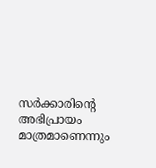സർക്കാരിന്റെ അഭിപ്രായം മാത്രമാണെന്നും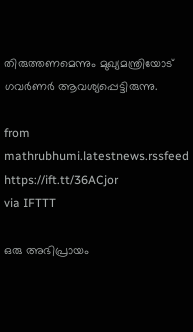തിരുത്തണമെന്നും മുഖ്യമന്ത്രിയോട് ഗവർണർ ആവശ്യപ്പെട്ടിരുന്നു.

from mathrubhumi.latestnews.rssfeed https://ift.tt/36ACjor
via IFTTT

ഒരു അഭിപ്രായം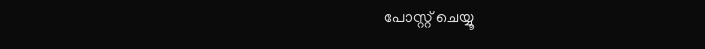പോസ്റ്റ് ചെയ്യൂ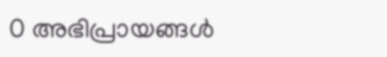0 അഭിപ്രായങ്ങള്‍